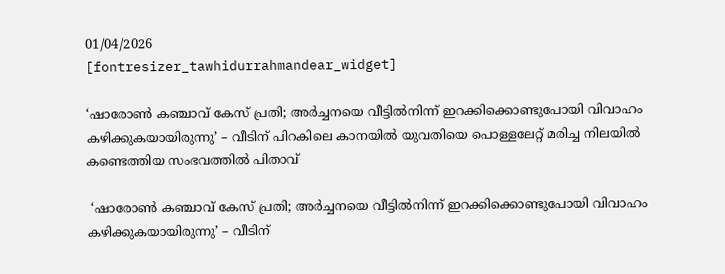01/04/2026
[fontresizer_tawhidurrahmandear_widget]

‘ഷാരോൺ കഞ്ചാവ് കേസ് പ്രതി; അർച്ചനയെ വീട്ടിൽനിന്ന് ഇറക്കിക്കൊണ്ടുപോയി വിവാഹം കഴിക്കുകയായിരുന്നു’ – വീടിന് പിറകിലെ കാനയിൽ യുവതിയെ പൊള്ളലേറ്റ് മരിച്ച നിലയിൽ കണ്ടെത്തിയ സംഭവത്തിൽ പിതാവ്

 ‘ഷാരോൺ കഞ്ചാവ് കേസ് പ്രതി; അർച്ചനയെ വീട്ടിൽനിന്ന് ഇറക്കിക്കൊണ്ടുപോയി വിവാഹം കഴിക്കുകയായിരുന്നു’ – വീടിന്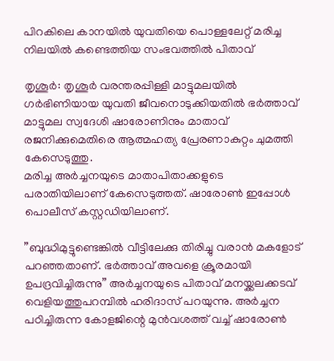പിറകിലെ കാനയിൽ യുവതിയെ പൊള്ളലേറ്റ് മരിച്ച നിലയിൽ കണ്ടെത്തിയ സംഭവത്തിൽ പിതാവ്

തൃശൂര്‍: തൃശൂര്‍ വരന്തരപ്പിള്ളി മാട്ടുമലയില്‍ ഗര്‍ഭിണിയായ യുവതി ജീവനൊടുക്കിയതില്‍ ഭര്‍ത്താവ് മാട്ടുമല സ്വദേശി ഷാരോണിനും മാതാവ് രജനിക്കുമെതിരെ ആത്മഹത്യ പ്രേരണാകുറ്റം ചുമത്തി കേസെടുത്തു.
മരിച്ച അര്‍ച്ചനയുടെ മാതാപിതാക്കളുടെ പരാതിയിലാണ് കേസെടുത്തത്. ഷാരോണ്‍ ഇപ്പോള്‍ പൊലീസ് കസ്റ്റഡിയിലാണ്.

”ബുദ്ധിമുട്ടുണ്ടെങ്കില്‍ വീട്ടിലേക്കു തിരിച്ചു വരാന്‍ മകളോട് പറഞ്ഞതാണ്. ഭര്‍ത്താവ് അവളെ ക്രൂരമായി ഉപദ്രവിച്ചിരുന്നു” അര്‍ച്ചനയുടെ പിതാവ് മനയ്ക്കലക്കടവ് വെളിയത്തുപറമ്പില്‍ ഹരിദാസ് പറയുന്നു. അര്‍ച്ചന പഠിച്ചിരുന്ന കോളജിന്റെ മുന്‍വശത്ത് വച്ച് ഷാരോണ്‍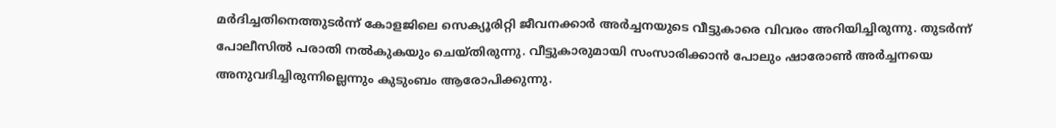മര്‍ദിച്ചതിനെത്തുടര്‍ന്ന് കോളജിലെ സെക്യൂരിറ്റി ജീവനക്കാര്‍ അര്‍ച്ചനയുടെ വീട്ടുകാരെ വിവരം അറിയിച്ചിരുന്നു. തുടര്‍ന്ന് പോലീസില്‍ പരാതി നല്‍കുകയും ചെയ്തിരുന്നു. വീട്ടുകാരുമായി സംസാരിക്കാന്‍ പോലും ഷാരോണ്‍ അര്‍ച്ചനയെ അനുവദിച്ചിരുന്നില്ലെന്നും കുടുംബം ആരോപിക്കുന്നു.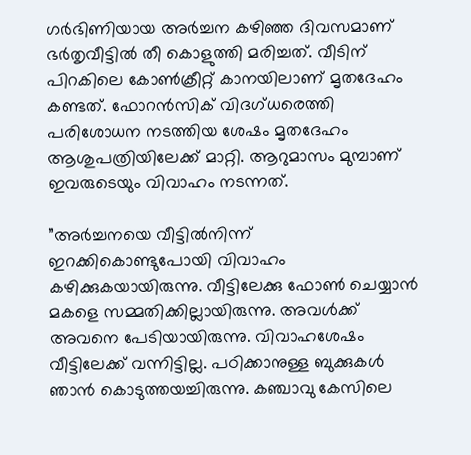ഗര്‍ഭിണിയായ അര്‍ച്ചന കഴിഞ്ഞ ദിവസമാണ് ഭര്‍തൃവീട്ടില്‍ തീ കൊളുത്തി മരിച്ചത്. വീടിന് പിറകിലെ കോണ്‍ക്രീറ്റ് കാനയിലാണ് മൃതദേഹം കണ്ടത്. ഫോറന്‍സിക് വിദഗ്ധരെത്തി പരിശോധന നടത്തിയ ശേഷം മൃതദേഹം ആശുപത്രിയിലേക്ക് മാറ്റി. ആറുമാസം മുമ്പാണ് ഇവരുടെയും വിവാഹം നടന്നത്.

”അര്‍ച്ചനയെ വീട്ടില്‍നിന്ന് ഇറക്കികൊണ്ടുപോയി വിവാഹം കഴിക്കുകയായിരുന്നു. വീട്ടിലേക്കു ഫോണ്‍ ചെയ്യാന്‍ മകളെ സമ്മതിക്കില്ലായിരുന്നു. അവള്‍ക്ക് അവനെ പേടിയായിരുന്നു. വിവാഹശേഷം വീട്ടിലേക്ക് വന്നിട്ടില്ല. പഠിക്കാനുള്ള ബുക്കുകള്‍ ഞാന്‍ കൊടുത്തയച്ചിരുന്നു. കഞ്ചാവു കേസിലെ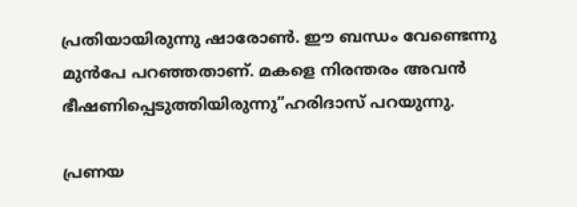പ്രതിയായിരുന്നു ഷാരോണ്‍. ഈ ബന്ധം വേണ്ടെന്നു മുന്‍പേ പറഞ്ഞതാണ്. മകളെ നിരന്തരം അവന്‍ ഭീഷണിപ്പെടുത്തിയിരുന്നു”ഹരിദാസ് പറയുന്നു.

പ്രണയ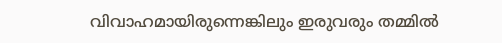വിവാഹമായിരുന്നെങ്കിലും ഇരുവരും തമ്മില്‍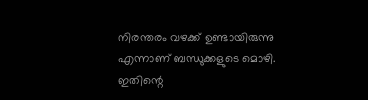നിരന്തരം വഴക്ക് ഉണ്ടായിരുന്നു എന്നാണ് ബന്ധുക്കളുടെ മൊഴി. ഇതിന്റെ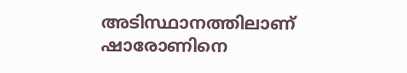അടിസ്ഥാനത്തിലാണ് ഷാരോണിനെ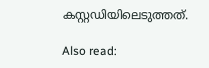കസ്റ്റഡിയിലെടുത്തത്.

Also read: